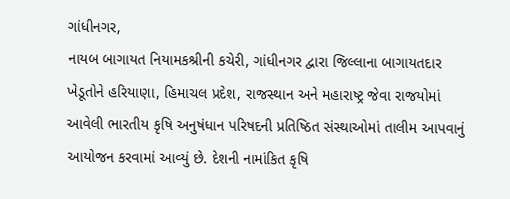ગાંધીનગર,
નાયબ બાગાયત નિયામકશ્રીની કચેરી, ગાંધીનગર દ્વારા જિલ્લાના બાગાયતદાર ખેડૂતોને હરિયાણા, હિમાચલ પ્રદેશ, રાજસ્થાન અને મહારાષ્ટ્ર જેવા રાજયોમાં આવેલી ભારતીય કૃષિ અનુષંધાન પરિષદની પ્રતિષ્ઠિત સંસ્થાઓમાં તાલીમ આપવાનું આયોજન કરવામાં આવ્યું છે. દેશની નામાંકિત કૃષિ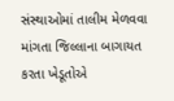સંસ્થાઓમાં તાલીમ મેળવવા માંગતા જિલ્લાના બાગાયત કરતા ખેડૂતોએ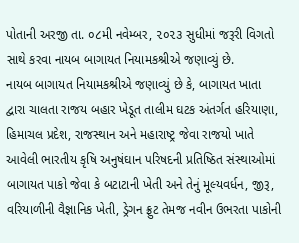પોતાની અરજી તા. ૦૮મી નવેમ્બર, ૨૦૨૩ સુધીમાં જરૂરી વિગતો સાથે કરવા નાયબ બાગાયત નિયામકશ્રીએ જણાવ્યું છે.
નાયબ બાગાયત નિયામકશ્રીએ જણાવ્યું છે કે, બાગાયત ખાતા દ્વારા ચાલતા રાજય બહાર ખેડૂત તાલીમ ઘટક અંતર્ગત હરિયાણા, હિમાચલ પ્રદેશ, રાજસ્થાન અને મહારાષ્ટ્ર જેવા રાજયો ખાતે આવેલી ભારતીય કૃષિ અનુષંઘાન પરિષદની પ્રતિષ્ઠિત સંસ્થાઓમાં બાગાયત પાકો જેવા કે બટાટાની ખેતી અને તેનું મૂલ્યવર્ધન, જીરૂ, વરિયાળીની વૈજ્ઞાનિક ખેતી, ડ્રેગન ફ્રુટ તેમજ નવીન ઉભરતા પાકોની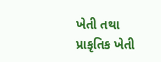ખેતી તથા પ્રાકૃતિક ખેતી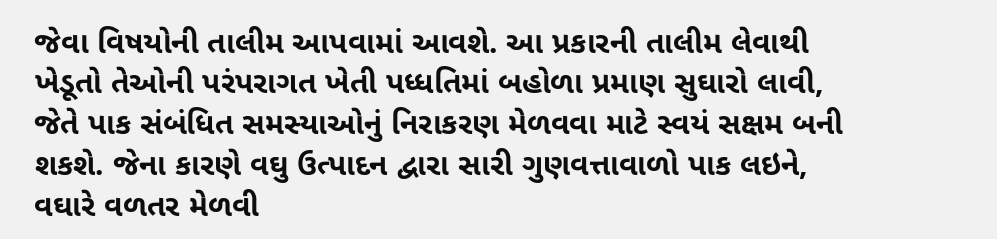જેવા વિષયોની તાલીમ આપવામાં આવશે. આ પ્રકારની તાલીમ લેવાથી ખેડૂતો તેઓની પરંપરાગત ખેતી પધ્ધતિમાં બહોળા પ્રમાણ સુઘારો લાવી, જેતે પાક સંબંધિત સમસ્યાઓનું નિરાકરણ મેળવવા માટે સ્વયં સક્ષમ બની શકશે. જેના કારણે વઘુ ઉત્પાદન દ્વારા સારી ગુણવત્તાવાળો પાક લઇને, વઘારે વળતર મેળવી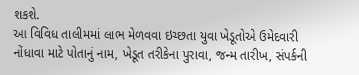શકશે.
આ વિવિધ તાલીમમાં લાભ મેળવવા ઇચ્છતા યુવા ખેડૂતોએ ઉમેદવારી નોંધાવા માટે પોતાનું નામ, ખેડૂત તરીકેના પુરાવા, જન્મ તારીખ, સંપર્કની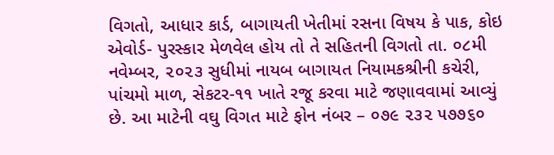વિગતો, આધાર કાર્ડ, બાગાયતી ખેતીમાં રસના વિષય કે પાક, કોઇ એવોર્ડ- પુરસ્કાર મેળવેલ હોય તો તે સહિતની વિગતો તા. ૦૮મી નવેમ્બર, ૨૦૨૩ સુધીમાં નાયબ બાગાયત નિયામકશ્રીની કચેરી, પાંચમો માળ, સેકટર-૧૧ ખાતે રજૂ કરવા માટે જણાવવામાં આવ્યું છે. આ માટેની વઘુ વિગત માટે ફોન નંબર – ૦૭૯ ૨૩૨ ૫૭૭૬૦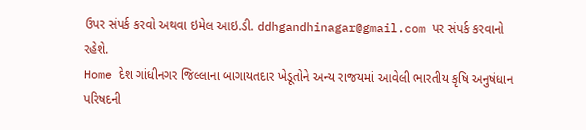ઉપર સંપર્ક કરવો અથવા ઇમેલ આઇ.ડી. ddhgandhinagar@gmail.com પર સંપર્ક કરવાનો રહેશે.
Home દેશ ગાંધીનગર જિલ્લાના બાગાયતદાર ખેડૂતોને અન્ય રાજયમાં આવેલી ભારતીય કૃષિ અનુષંધાન પરિષદની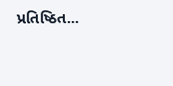પ્રતિષ્ઠિત...